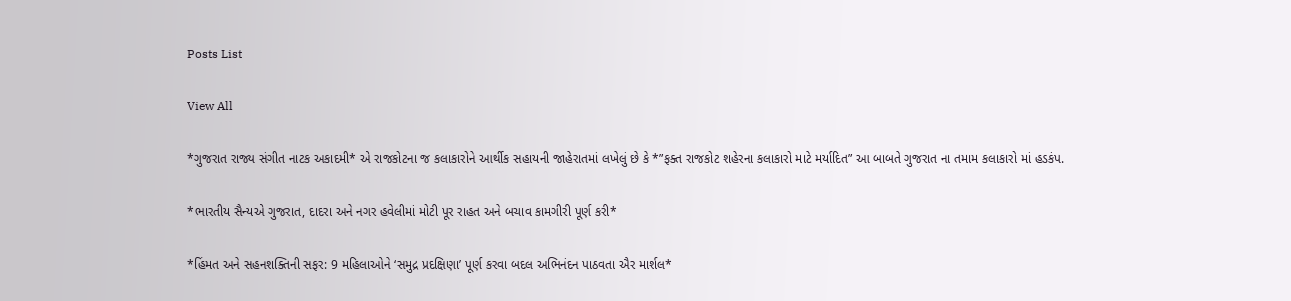Posts List

View All

*ગુજરાત રાજ્ય સંગીત નાટક અકાદમી* એ રાજકોટના જ કલાકારોને આર્થીક સહાયની જાહેરાતમાં લખેલું છે કે *”ફક્ત રાજકોટ શહેરના કલાકારો માટે મર્યાદિત” આ બાબતે ગુજરાત ના તમામ કલાકારો માં હડકંપ.

*ભારતીય સૈન્યએ ગુજરાત, દાદરા અને નગર હવેલીમાં મોટી પૂર રાહત અને બચાવ કામગીરી પૂર્ણ કરી*

*હિંમત અને સહનશક્તિની સફર: 9 મહિલાઓને ‘સમુદ્ર પ્રદક્ષિણા’ પૂર્ણ કરવા બદલ અભિનંદન પાઠવતા ઐર માર્શલ*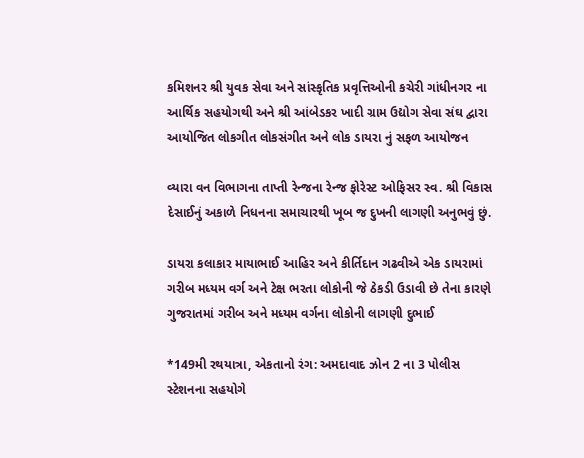કમિશનર શ્રી યુવક સેવા અને સાંસ્કૃતિક પ્રવૃત્તિઓની કચેરી ગાંધીનગર ના આર્થિક સહયોગથી અને શ્રી આંબેડકર ખાદી ગ્રામ ઉદ્યોગ સેવા સંઘ દ્વારા આયોજિત લોકગીત લોકસંગીત અને લોક ડાયરા નું સફળ આયોજન

વ્યારા વન વિભાગના તાપ્તી રેન્જના રેન્જ ફોરેસ્ટ ઓફિસર સ્વ. શ્રી વિકાસ દેસાઈનું અકાળે નિધનના સમાચારથી ખૂબ જ દુખની લાગણી અનુભવું છું.

ડાયરા કલાકાર માયાભાઈ આહિર અને કીર્તિદાન ગઢવીએ એક ડાયરામાં ગરીબ મધ્યમ વર્ગ અને ટેક્ષ ભરતા લોકોની જે ઠેકડી ઉડાવી છે તેના કારણે ગુજરાતમાં ગરીબ અને મધ્યમ વર્ગના લોકોની લાગણી દુભાઈ

*149મી રથયાત્રા, એકતાનો રંગ: અમદાવાદ ઝોન 2 ના 3 પોલીસ સ્ટેશનના સહયોગે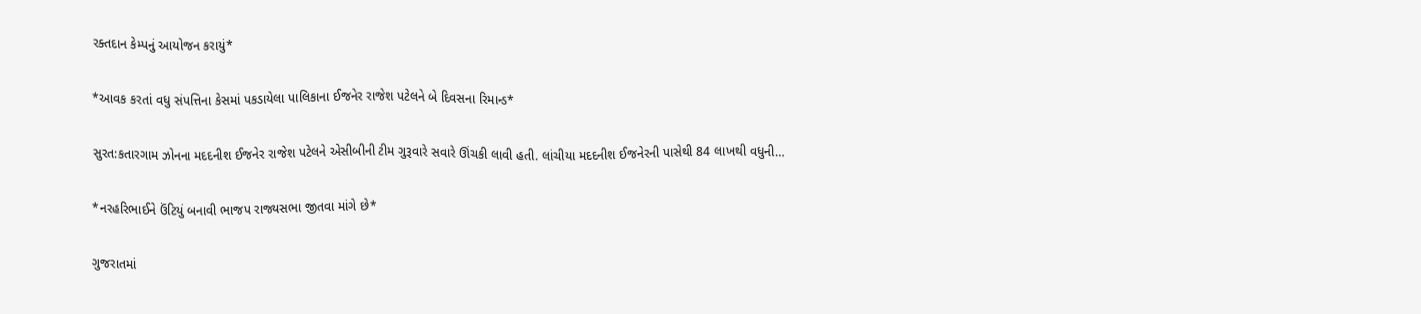રક્તદાન કેમ્પનું આયોજન કરાયું*

*આવક કરતાં વધુ સંપત્તિના કેસમાં પકડાયેલા પાલિકાના ઈજનેર રાજેશ પટેલને બે દિવસના રિમાન્ડ*

સુરત:કતારગામ ઝોનના મદદનીશ ઈજનેર રાજેશ પટેલને એસીબીની ટીમ ગુરૂવારે સવારે ઊંચકી લાવી હતી. લાંચીયા મદદનીશ ઈજનેરની પાસેથી 84 લાખથી વધુની…

*નરહરિભાઈને ઉંટિયું બનાવી ભાજપ રાજ્યસભા જીતવા માંગે છે*

ગુજરાતમાં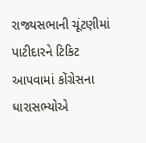રાજ્યસભાની ચૂંટણીમાં પાટીદારને ટિકિટ આપવામાં કોંગ્રેસના ધારાસભ્યોએ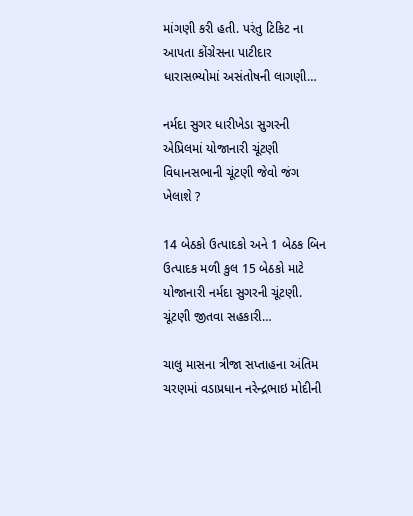માંગણી કરી હતી. પરંતુ ટિકિટ ના આપતા કોંગ્રેસના પાટીદાર ધારાસભ્યોમાં અસંતોષની લાગણી…

નર્મદા સુગર ધારીખેડા સુગરની એપ્રિલમાં યોજાનારી ચૂંટણી વિધાનસભાની ચૂંટણી જેવો જંગ ખેલાશે ?

14 બેઠકો ઉત્પાદકો અને 1 બેઠક બિન ઉત્પાદક મળી કુલ 15 બેઠકો માટે યોજાનારી નર્મદા સુગરની ચૂંટણી. ચૂંટણી જીતવા સહકારી…

ચાલુ માસના ત્રીજા સપ્તાહના અંતિમ ચરણમાં વડાપ્રધાન નરેન્દ્રભાઇ મોદીની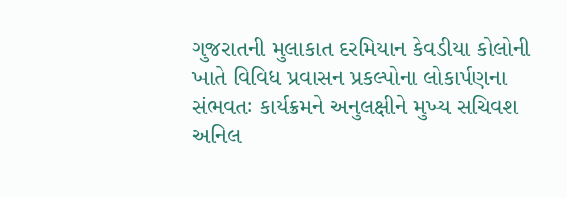ગુજરાતની મુલાકાત દરમિયાન કેવડીયા કોલોની ખાતે વિવિધ પ્રવાસન પ્રકલ્પોના લોકાર્પણના સંભવતઃ કાર્યક્રમને અનુલક્ષીને મુખ્ય સચિવશ અનિલ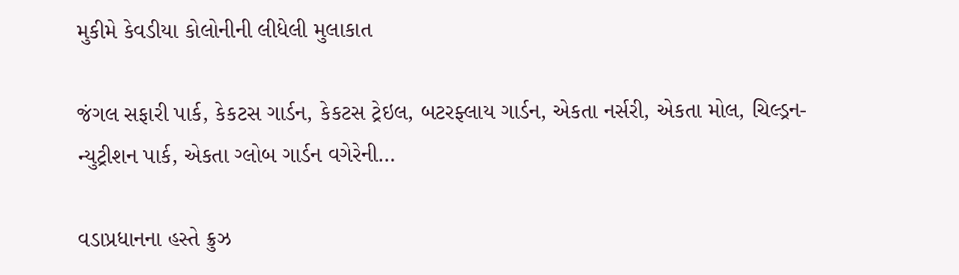મુકીમે કેવડીયા કોલોનીની લીધેલી મુલાકાત

જંગલ સફારી પાર્ક, કેકટસ ગાર્ડન, કેકટસ ટ્રેઇલ, બટરફ્લાય ગાર્ડન, એકતા નર્સરી, એકતા મોલ, ચિલ્ડ્રન- ન્યુટ્રીશન પાર્ક, એકતા ગ્લોબ ગાર્ડન વગેરેની…

વડાપ્રધાનના હસ્તે ક્રુઝ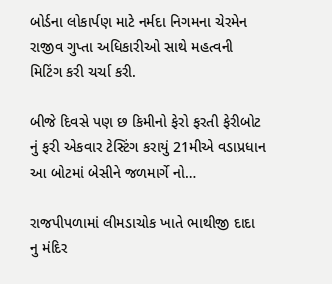બોર્ડના લોકાર્પણ માટે નર્મદા નિગમના ચેરમેન રાજીવ ગુપ્તા અધિકારીઓ સાથે મહત્વની મિટિંગ કરી ચર્ચા કરી.

બીજે દિવસે પણ છ કિમીનો ફેરો ફરતી ફેરીબોટ નું ફરી એકવાર ટેસ્ટિંગ કરાયું 21મીએ વડાપ્રધાન આ બોટમાં બેસીને જળમાર્ગે નો…

રાજપીપળામાં લીમડાચોક ખાતે ભાથીજી દાદા નુ મંદિર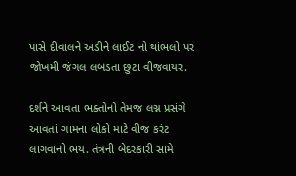પાસે દીવાલને અડીને લાઈટ નો થાંભલો પર જોખમી જંગલ લબડતા છુટા વીજવાયર.

દર્શને આવતા ભક્તોનો તેમજ લગ્ન પ્રસંગે આવતાં ગામના લોકો માટે વીજ કરંટ લાગવાનો ભય. તંત્રની બેદરકારી સામે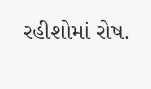રહીશોમાં રોષ.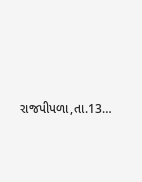રાજપીપળા,તા.13…